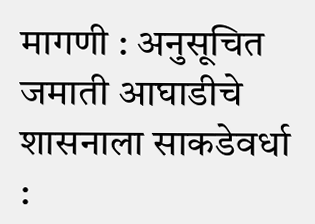मागणी : अनुसूचित जमाती आघाडीचे शासनाला साकडेवर्धा :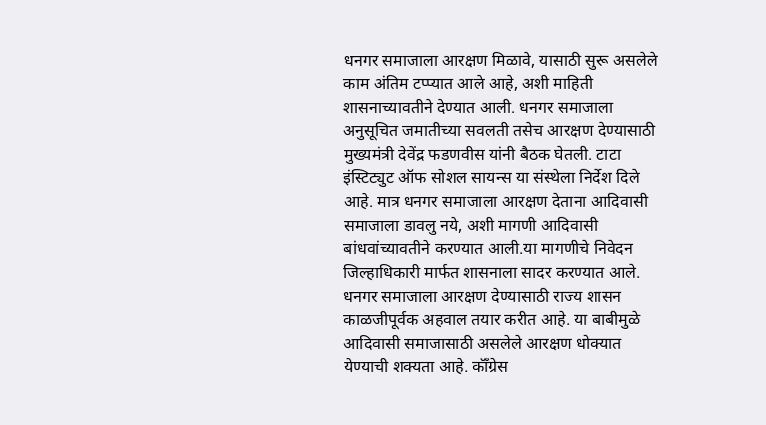धनगर समाजाला आरक्षण मिळावे, यासाठी सुरू असलेले काम अंतिम टप्प्यात आले आहे, अशी माहिती शासनाच्यावतीने देण्यात आली. धनगर समाजाला अनुसूचित जमातीच्या सवलती तसेच आरक्षण देण्यासाठी मुख्यमंत्री देवेंद्र फडणवीस यांनी बैठक घेतली. टाटा इंस्टिट्युट ऑफ सोशल सायन्स या संस्थेला निर्देश दिले आहे. मात्र धनगर समाजाला आरक्षण देताना आदिवासी समाजाला डावलु नये, अशी मागणी आदिवासी बांधवांच्यावतीने करण्यात आली.या मागणीचे निवेदन जिल्हाधिकारी मार्फत शासनाला सादर करण्यात आले. धनगर समाजाला आरक्षण देण्यासाठी राज्य शासन काळजीपूर्वक अहवाल तयार करीत आहे. या बाबीमुळे आदिवासी समाजासाठी असलेले आरक्षण धोक्यात येण्याची शक्यता आहे. कॉँग्रेस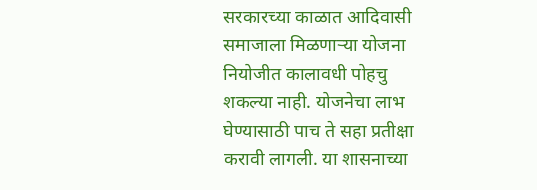सरकारच्या काळात आदिवासी समाजाला मिळणाऱ्या योजना नियोजीत कालावधी पोहचु शकल्या नाही. योजनेचा लाभ घेण्यासाठी पाच ते सहा प्रतीक्षा करावी लागली. या शासनाच्या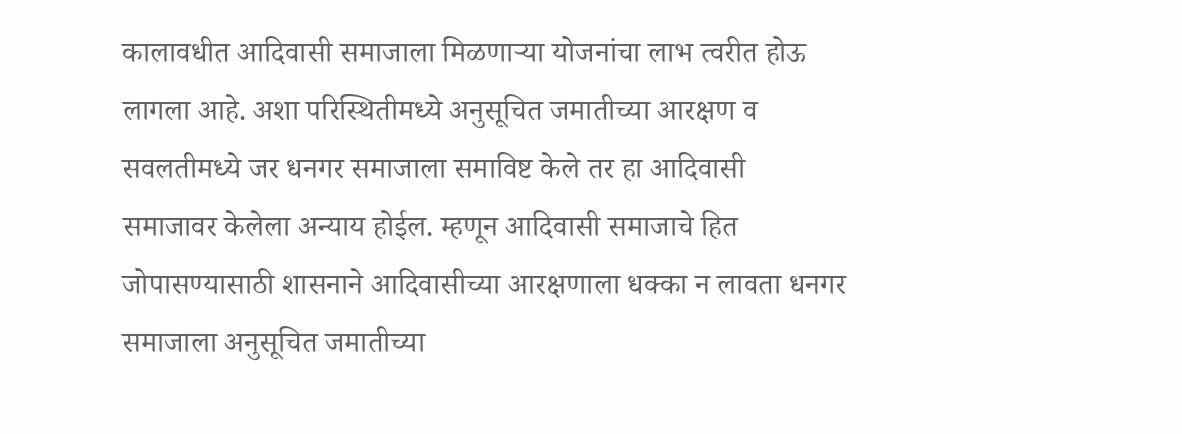कालावधीत आदिवासी समाजाला मिळणाऱ्या योजनांचा लाभ त्वरीत होऊ लागला आहे. अशा परिस्थितीमध्ये अनुसूचित जमातीच्या आरक्षण व सवलतीमध्ये जर धनगर समाजाला समाविष्ट केले तर हा आदिवासी समाजावर केलेला अन्याय होईल. म्हणून आदिवासी समाजाचे हित जोपासण्यासाठी शासनाने आदिवासीच्या आरक्षणाला धक्का न लावता धनगर समाजाला अनुसूचित जमातीच्या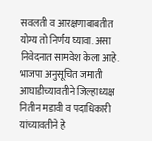सवलती व आरक्षणाबाबतीत योग्य तो निर्णय घ्यावा. असा निवेदनात सामवेश केला आहे. भाजपा अनुसूचित जमाती आघाडीच्यावतीने जिल्हाध्यक्ष नितीन मडावी व पदाधिकारी यांच्यावतीने हे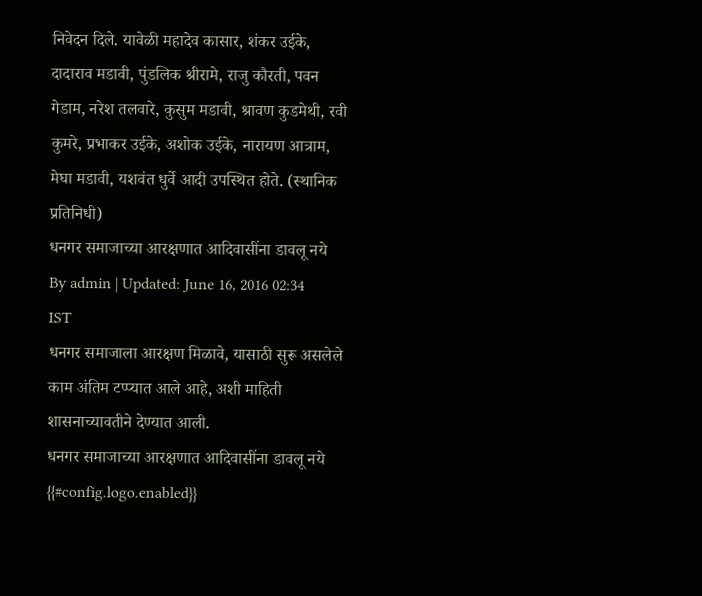निवेदन दिले. यावेळी महादेव कासार, शंकर उईके, दादाराव मडावी, पुंडलिक श्रीरामे, राजु कौरती, पवन गेडाम, नरेश तलवारे, कुसुम मडावी, श्रावण कुडमेथी, रवी कुमरे, प्रभाकर उईके, अशोक उईके, नारायण आत्राम, मेघा मडावी, यशवंत धुर्वे आदी उपस्थित होते. (स्थानिक प्रतिनिधी)
धनगर समाजाच्या आरक्षणात आदिवासींना डावलू नये
By admin | Updated: June 16, 2016 02:34 IST
धनगर समाजाला आरक्षण मिळावे, यासाठी सुरू असलेले काम अंतिम टप्प्यात आले आहे, अशी माहिती शासनाच्यावतीने देण्यात आली.
धनगर समाजाच्या आरक्षणात आदिवासींना डावलू नये
{{#config.logo.enabled}}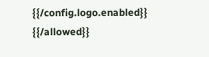{{/config.logo.enabled}}
{{/allowed}}